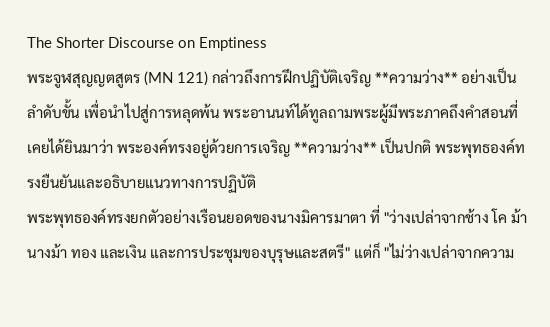The Shorter Discourse on Emptiness
พระจูฬสุญญตสูตร (MN 121) กล่าวถึงการฝึกปฏิบัติเจริญ **ความว่าง** อย่างเป็นลำดับขั้น เพื่อนำไปสู่การหลุดพ้น พระอานนท์ได้ทูลถามพระผู้มีพระภาคถึงคำสอนที่เคยได้ยินมาว่า พระองค์ทรงอยู่ด้วยการเจริญ **ความว่าง** เป็นปกติ พระพุทธองค์ทรงยืนยันและอธิบายแนวทางการปฏิบัติ
พระพุทธองค์ทรงยกตัวอย่างเรือนยอดของนางมิคารมาตา ที่ "ว่างเปล่าจากช้าง โค ม้า นางม้า ทอง และเงิน และการประชุมของบุรุษและสตรี" แต่ก็ "ไม่ว่างเปล่าจากความ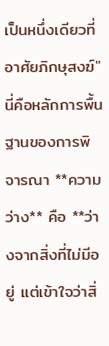เป็นหนึ่งเดียวที่อาศัยภิกษุสงฆ์" นี่คือหลักการพื้นฐานของการพิจารณา **ความว่าง** คือ **ว่างจากสิ่งที่ไม่มีอยู่ แต่เข้าใจว่าสิ่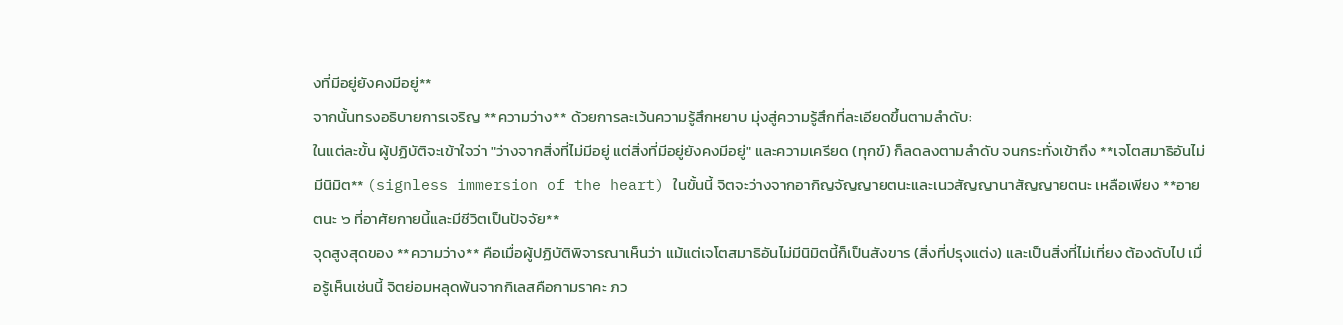งที่มีอยู่ยังคงมีอยู่**
จากนั้นทรงอธิบายการเจริญ **ความว่าง** ด้วยการละเว้นความรู้สึกหยาบ มุ่งสู่ความรู้สึกที่ละเอียดขึ้นตามลำดับ:
ในแต่ละขั้น ผู้ปฏิบัติจะเข้าใจว่า "ว่างจากสิ่งที่ไม่มีอยู่ แต่สิ่งที่มีอยู่ยังคงมีอยู่" และความเครียด (ทุกข์) ก็ลดลงตามลำดับ จนกระทั่งเข้าถึง **เจโตสมาธิอันไม่มีนิมิต** (signless immersion of the heart) ในขั้นนี้ จิตจะว่างจากอากิญจัญญายตนะและเนวสัญญานาสัญญายตนะ เหลือเพียง **อายตนะ ๖ ที่อาศัยกายนี้และมีชีวิตเป็นปัจจัย**
จุดสูงสุดของ **ความว่าง** คือเมื่อผู้ปฏิบัติพิจารณาเห็นว่า แม้แต่เจโตสมาธิอันไม่มีนิมิตนี้ก็เป็นสังขาร (สิ่งที่ปรุงแต่ง) และเป็นสิ่งที่ไม่เที่ยง ต้องดับไป เมื่อรู้เห็นเช่นนี้ จิตย่อมหลุดพ้นจากกิเลสคือกามราคะ ภว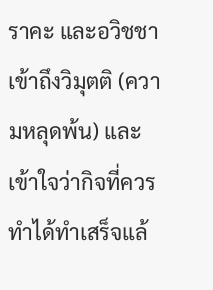ราคะ และอวิชชา เข้าถึงวิมุตติ (ความหลุดพ้น) และเข้าใจว่ากิจที่ควรทำได้ทำเสร็จแล้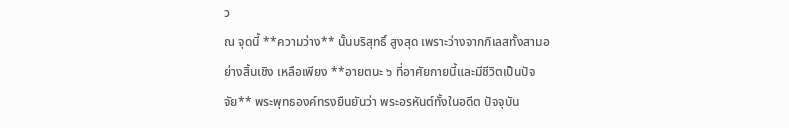ว
ณ จุดนี้ **ความว่าง** นั้นบริสุทธิ์ สูงสุด เพราะว่างจากกิเลสทั้งสามอย่างสิ้นเชิง เหลือเพียง **อายตนะ ๖ ที่อาศัยกายนี้และมีชีวิตเป็นปัจจัย** พระพุทธองค์ทรงยืนยันว่า พระอรหันต์ทั้งในอดีต ปัจจุบัน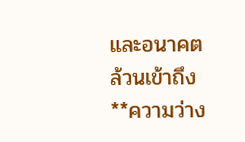และอนาคต ล้วนเข้าถึง **ความว่าง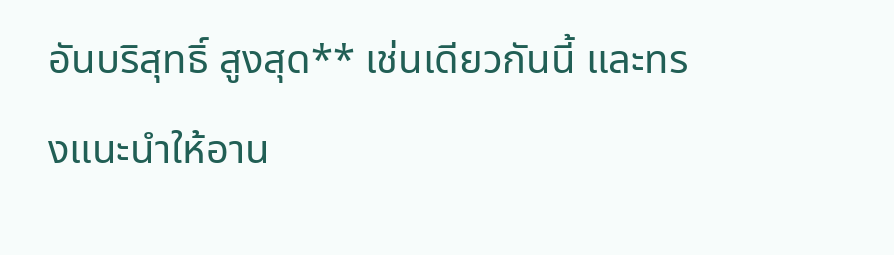อันบริสุทธิ์ สูงสุด** เช่นเดียวกันนี้ และทรงแนะนำให้อาน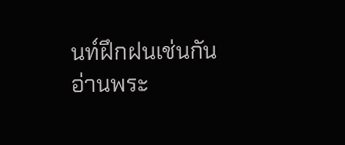นท์ฝึกฝนเช่นกัน
อ่านพระ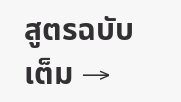สูตรฉบับเต็ม →